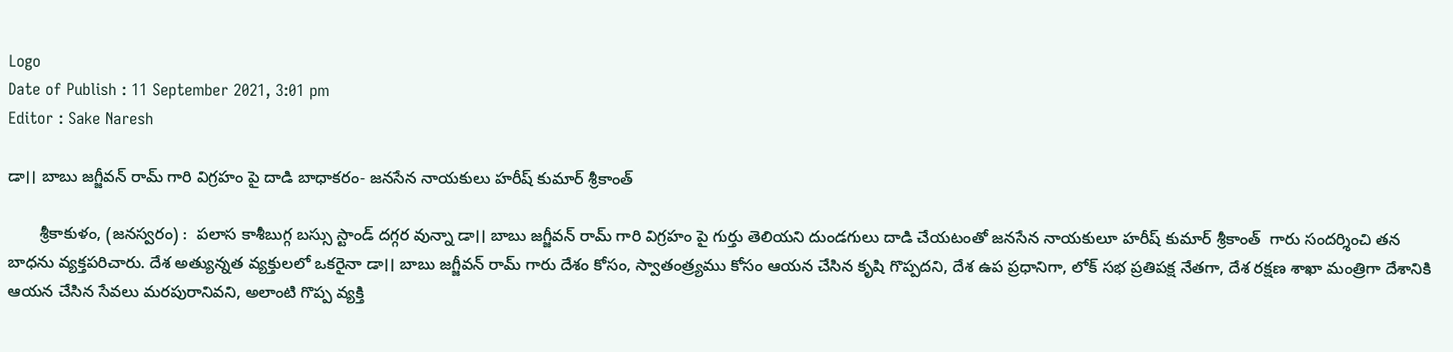Logo
Date of Publish : 11 September 2021, 3:01 pm
Editor : Sake Naresh

డా।। బాబు జగ్జీవన్ రామ్ గారి విగ్రహం పై దాడి బాధాకరం- జనసేన నాయకులు హరీష్ కుమార్ శ్రీకాంత్

       శ్రీకాకుళం, (జనస్వరం) :  పలాస కాశీబుగ్గ బస్సు స్టాండ్ దగ్గర వున్నా డా।। బాబు జగ్జీవన్ రామ్ గారి విగ్రహం పై గుర్తు తెలియని దుండగులు దాడి చేయటంతో జనసేన నాయకులూ హరీష్ కుమార్ శ్రీకాంత్  గారు సందర్శించి తన బాధను వ్యక్తపరిచారు. దేశ అత్యున్నత వ్యక్తులలో ఒకరైనా డా।। బాబు జగ్జీవన్ రామ్ గారు దేశం కోసం, స్వాతంత్ర్యము కోసం ఆయన చేసిన కృషి గొప్పదని, దేశ ఉప ప్రధానిగా, లోక్ సభ ప్రతిపక్ష నేతగా, దేశ రక్షణ శాఖా మంత్రిగా దేశానికి ఆయన చేసిన సేవలు మరపురానివని, అలాంటి గొప్ప వ్యక్తి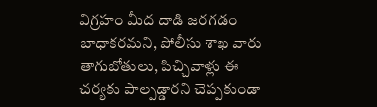విగ్రహం మీద దాడి జరగడం బాధాకరమని, పోలీసు శాఖ వారు తాగుబోతులు, పిచ్చివాళ్లు ఈ చర్యకు పాల్పడ్డారని చెప్పకుండా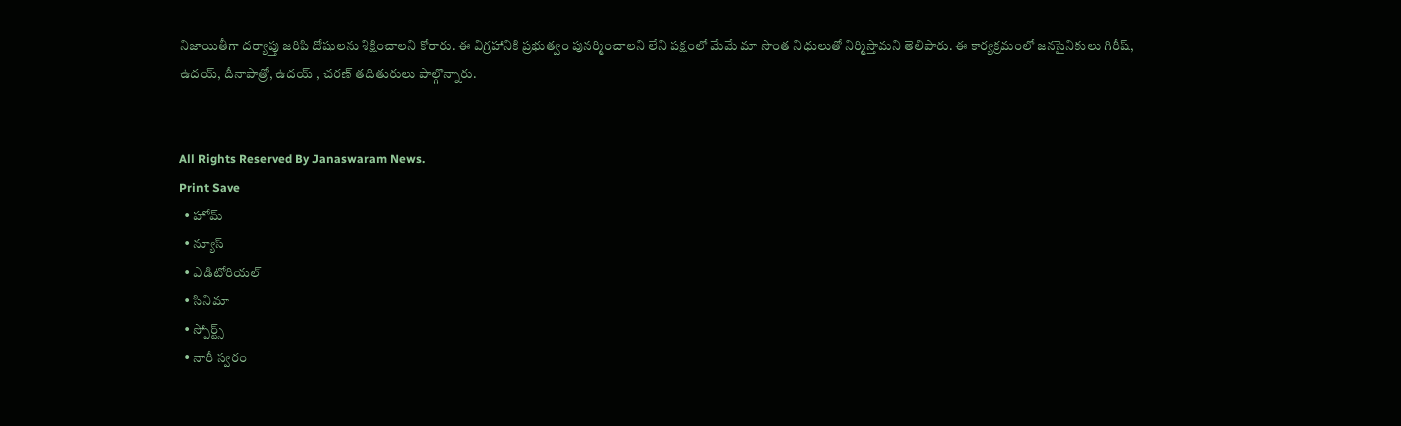నిజాయితీగా దర్యాప్తు జరిపి దోషులను శిక్షించాలని కోరారు. ఈ విగ్రహానికి ప్రభుత్వం పునర్మించాలని లేని పక్షంలో మేమే మా సొంత నిధులుతో నిర్మిస్తామని తెలిపారు. ఈ కార్యక్రమంలో జనసైనికులు గిరీష్, ఉదయ్, దీనాపాత్రో, ఉదయ్ , చరణ్ తదితురులు పాల్గొన్నారు.


All Rights Reserved By Janaswaram News.
Print Save
  • హోమ్
  • న్యూస్
  • ఎడిటోరియల్
  • సినిమా
  • స్పోర్ట్స్
  • నారీ స్వరం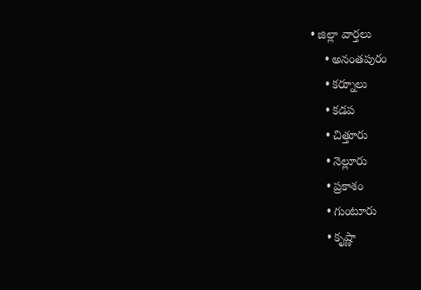• జిల్లా వార్తలు
    • అనంతపురం
    • కర్నూలు
    • కడప
    • చిత్తూరు
    • నెల్లూరు
    • ప్రకాశం
    • గుంటూరు
    • కృష్ణా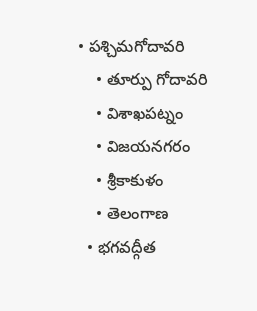• పశ్చిమగోదావరి
    • తూర్పు గోదావరి
    • విశాఖపట్నం
    • విజయనగరం
    • శ్రీకాకుళం
    • తెలంగాణ
  • భగవద్గీత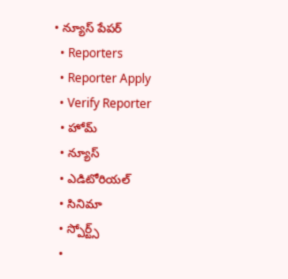• న్యూస్ పేపర్
  • Reporters
  • Reporter Apply
  • Verify Reporter
  • హోమ్
  • న్యూస్
  • ఎడిటోరియల్
  • సినిమా
  • స్పోర్ట్స్
  •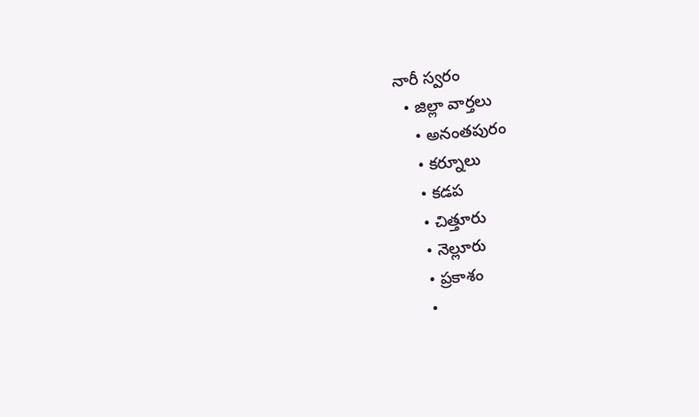నారీ స్వరం
  • జిల్లా వార్తలు
    • అనంతపురం
    • కర్నూలు
    • కడప
    • చిత్తూరు
    • నెల్లూరు
    • ప్రకాశం
    •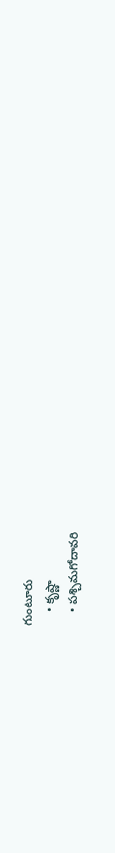గుంటూరు
    • కృష్ణా
    • పశ్చిమగోదావరి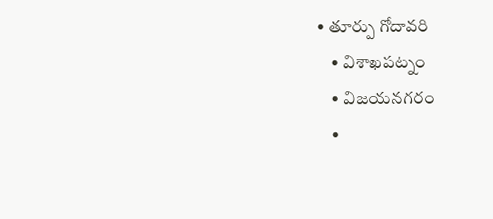• తూర్పు గోదావరి
    • విశాఖపట్నం
    • విజయనగరం
    •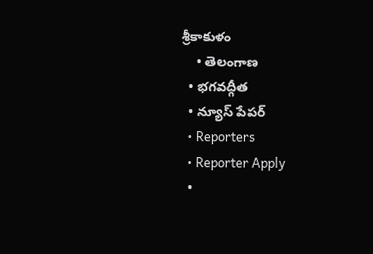శ్రీకాకుళం
    • తెలంగాణ
  • భగవద్గీత
  • న్యూస్ పేపర్
  • Reporters
  • Reporter Apply
  •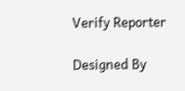Verify Reporter

Designed By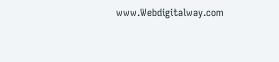www.Webdigitalway.com